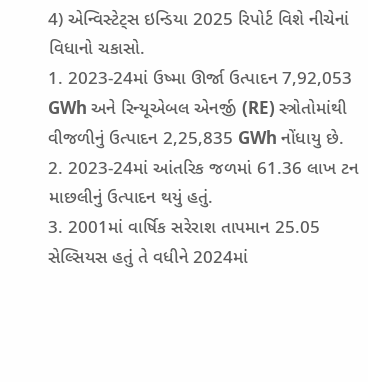4) એન્વિસ્ટેટ્સ ઇન્ડિયા 2025 રિપોર્ટ વિશે નીચેનાં વિધાનો ચકાસો.
1. 2023-24માં ઉષ્મા ઊર્જા ઉત્પાદન 7,92,053 GWh અને રિન્યૂએબલ એનર્જી (RE) સ્ત્રોતોમાંથી વીજળીનું ઉત્પાદન 2,25,835 GWh નોંધાયુ છે.
2. 2023-24માં આંતરિક જળમાં 61.36 લાખ ટન માછલીનું ઉત્પાદન થયું હતું.
3. 2001માં વાર્ષિક સરેરાશ તાપમાન 25.05 સેલ્સિયસ હતું તે વધીને 2024માં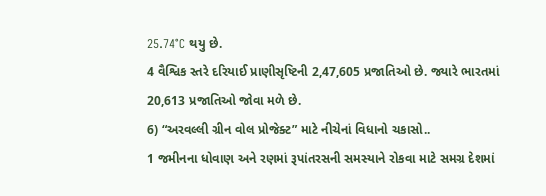25.74°C થયુ છે.
4 વૈશ્વિક સ્તરે દરિયાઈ પ્રાણીસૃષ્ટિની 2,47,605 પ્રજાતિઓ છે. જ્યારે ભારતમાં 20,613 પ્રજાતિઓ જોવા મળે છે.
6) “અરવલ્લી ગ્રીન વોલ પ્રોજેક્ટ” માટે નીચેનાં વિધાનો ચકાસો..
1 જમીનના ધોવાણ અને રણમાં રૂપાંતરસની સમસ્યાને રોકવા માટે સમગ્ર દેશમાં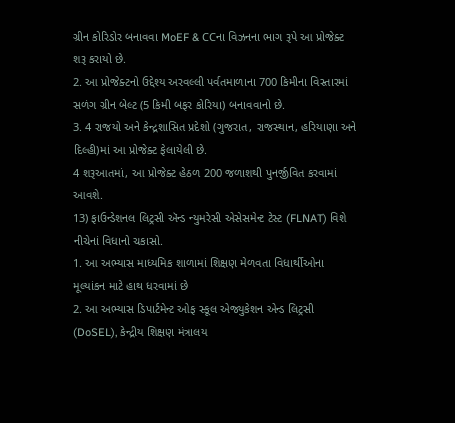ગ્રીન કોરિડોર બનાવવા MoEF & CCના વિઝનના ભાગ રૂપે આ પ્રોજેક્ટ શરૂ કરાયો છે.
2. આ પ્રોજેક્ટનો ઉદ્દેશ્ય અરવલ્લી પર્વતમાળાના 700 કિમીના વિસ્તારમાં સળંગ ગ્રીન બેલ્ટ (5 કિમી બફર કોરિયા) બનાવવાનો છે.
3. 4 રાજયો અને કેન્દ્રશાસિત પ્રદેશો (ગુજરાત, રાજસ્થાન, હરિયાણા અને દિલ્હી)માં આ પ્રોજેક્ટ ફેલાયેલી છે.
4 શરૂઆતમાં, આ પ્રોજેક્ટ હેઠળ 200 જળાશથી પુનર્જીવિત કરવામાં આવશે.
13) ફાઉન્ડેશનલ લિટ્રસી ઍન્ડ ન્યુમરેસી એસેસમેન્ટ ટેસ્ટ (FLNAT) વિશે નીચેનાં વિધાનો ચકાસો.
1. આ અભ્યાસ માધ્યમિક શાળામાં શિક્ષણ મેળવતા વિધાર્થીઓના મૂલ્યાંકન માટે હાથ ધરવામાં છે
2. આ અભ્યાસ ડિપાર્ટમેન્ટ ઓફ સ્કૂલ એજ્યુકેશન એન્ડ લિટ્રસી (DoSEL), કેન્દ્રીય શિક્ષણ મંત્રાલય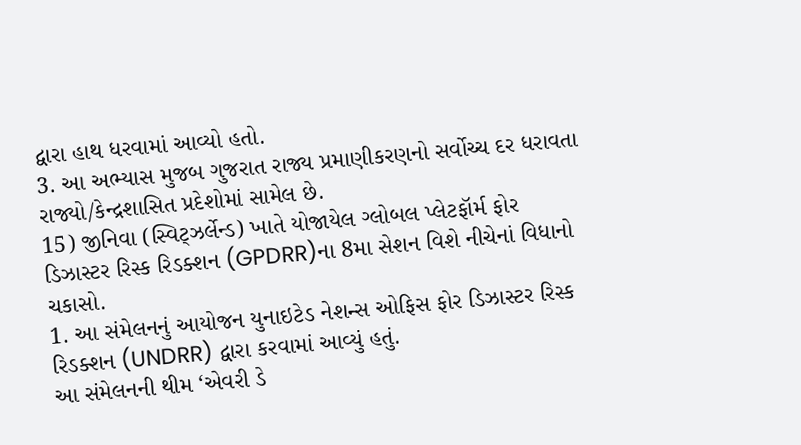દ્વારા હાથ ધરવામાં આવ્યો હતો.
3. આ અભ્યાસ મુજબ ગુજરાત રાજ્ય પ્રમાણીકરણનો સર્વોચ્ચ દર ધરાવતા રાજ્યો/કેન્દ્રશાસિત પ્રદેશોમાં સામેલ છે.
15) જીનિવા (સ્વિટ્ઝર્લેન્ડ) ખાતે યોજાયેલ ગ્લોબલ પ્લેટફૉર્મ ફોર ડિઝાસ્ટર રિસ્ક રિડક્શન (GPDRR)ના 8મા સેશન વિશે નીચેનાં વિધાનો ચકાસો.
1. આ સંમેલનનું આયોજન યુનાઇટેડ નેશન્સ ઓફિસ ફોર ડિઝાસ્ટર રિસ્ક રિડક્શન (UNDRR) દ્વારા કરવામાં આવ્યું હતું.
આ સંમેલનની થીમ ‘એવરી ડે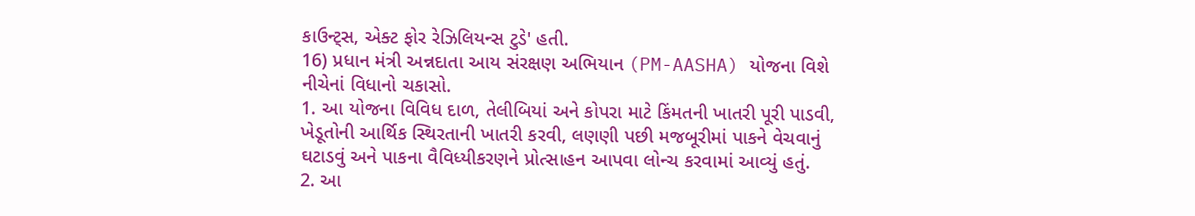કાઉન્ટ્સ, એક્ટ ફોર રેઝિલિયન્સ ટુડે' હતી.
16) પ્રધાન મંત્રી અન્નદાતા આય સંરક્ષણ અભિયાન (PM-AASHA) યોજના વિશે નીચેનાં વિધાનો ચકાસો.
1. આ યોજના વિવિધ દાળ, તેલીબિયાં અને કોપરા માટે કિંમતની ખાતરી પૂરી પાડવી, ખેડૂતોની આર્થિક સ્થિરતાની ખાતરી કરવી, લણણી પછી મજબૂરીમાં પાકને વેચવાનું ઘટાડવું અને પાકના વૈવિધ્યીકરણને પ્રોત્સાહન આપવા લોન્ચ કરવામાં આવ્યું હતું.
2. આ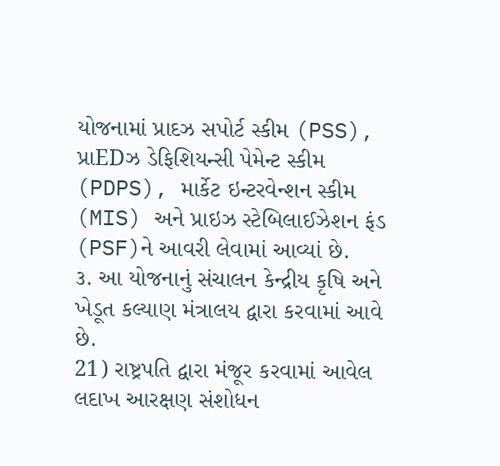યોજનામાં પ્રાદઝ સપોર્ટ સ્કીમ (PSS), પ્રાEDઝ ડેફિશિયન્સી પેમેન્ટ સ્કીમ (PDPS), માર્કેટ ઇન્ટરવેન્શન સ્કીમ (MIS) અને પ્રાઇઝ સ્ટેબિલાઈઝેશન ફંડ (PSF)ને આવરી લેવામાં આવ્યાં છે.
૩. આ યોજનાનું સંચાલન કેન્દ્રીય કૃષિ અને ખેડૂત કલ્યાણ મંત્રાલય દ્વારા કરવામાં આવે છે.
21) રાષ્ટ્રપતિ દ્વારા મંજૂર કરવામાં આવેલ લદાખ આરક્ષણ સંશોધન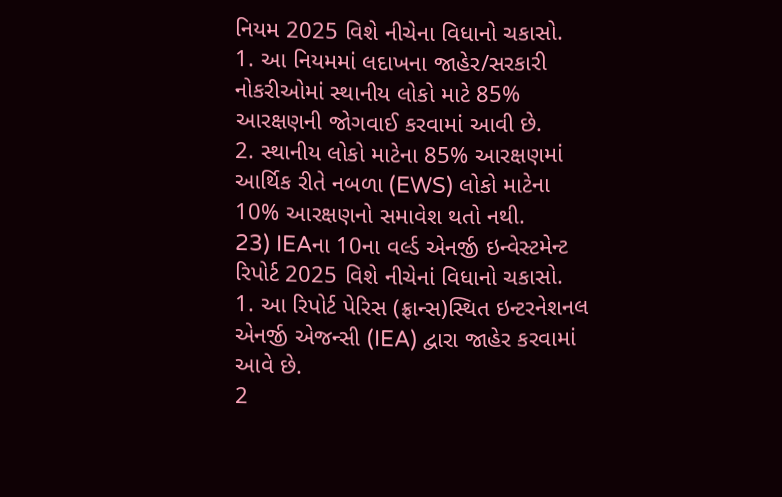નિયમ 2025 વિશે નીચેના વિધાનો ચકાસો.
1. આ નિયમમાં લદાખના જાહેર/સરકારી નોકરીઓમાં સ્થાનીય લોકો માટે 85% આરક્ષણની જોગવાઈ કરવામાં આવી છે.
2. સ્થાનીય લોકો માટેના 85% આરક્ષણમાં આર્થિક રીતે નબળા (EWS) લોકો માટેના 10% આરક્ષણનો સમાવેશ થતો નથી.
23) IEAના 10ના વર્લ્ડ એનર્જી ઇન્વેસ્ટમેન્ટ રિપોર્ટ 2025 વિશે નીચેનાં વિધાનો ચકાસો.
1. આ રિપોર્ટ પેરિસ (ફ્રાન્સ)સ્થિત ઇન્ટરનેશનલ એનર્જી એજન્સી (IEA) દ્વારા જાહેર કરવામાં આવે છે.
2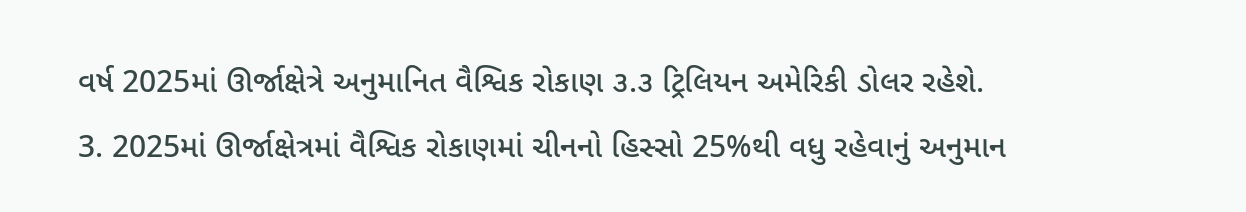વર્ષ 2025માં ઊર્જાક્ષેત્રે અનુમાનિત વૈશ્વિક રોકાણ ૩.૩ ટ્રિલિયન અમેરિકી ડોલર રહેશે.
3. 2025માં ઊર્જાક્ષેત્રમાં વૈશ્વિક રોકાણમાં ચીનનો હિસ્સો 25%થી વધુ રહેવાનું અનુમાન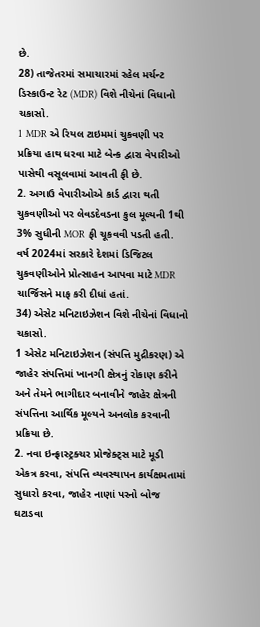છે.
28) તાજેતરમાં સમાચારમાં રહેલ મર્ચન્ટ ડિસ્કાઉન્ટ રેટ (MDR) વિશે નીચેનાં વિધાનો ચકાસો.
1 MDR એ રિયલ ટાઇમમાં ચુકવણી પર પ્રક્રિયા હાથ ધરવા માટે બેન્ક દ્વારા વેપારીઓ પાસેથી વસૂલવામાં આવતી ફી છે.
2. અગાઉ વેપારીઓએ કાર્ડ દ્વારા થતી ચુકવણીઓ પર લેવડદેવડના કુલ મૂલ્યની 1થી 3% સુધીની MOR ફી ચૂકવવી પડતી હતી.
વર્ષ 2024માં સરકારે દેશમાં ડિજિટલ ચુકવણીઓને પ્રોત્સાહન આપવા માટે MDR ચાર્જિસને માફ કરી દીધાં હતાં.
34) એસેટ મનિટાઇઝેશન વિશે નીચેનાં વિધાનો ચકાસો.
1 એસેટ મનિટાઇઝેશન (સંપત્તિ મુદ્રીકરણ) એ જાહેર સંપત્તિમાં ખાનગી ક્ષેત્રનું રોકાણ કરીને અને તેમને ભાગીદાર બનાવીને જાહેર ક્ષેત્રની સંપત્તિના આર્થિક મૂલ્યને અનલોક કરવાની પ્રક્રિયા છે.
2. નવા ઇન્ફ્રાસ્ટ્રક્ચર પ્રોજેક્ટ્સ માટે મૂડી એકત્ર કરવા, સંપત્તિ વ્યવસ્થાપન કાર્યક્ષમતામાં સુધારો કરવા, જાહેર નાણાં પરનો બોજ ઘટાડવા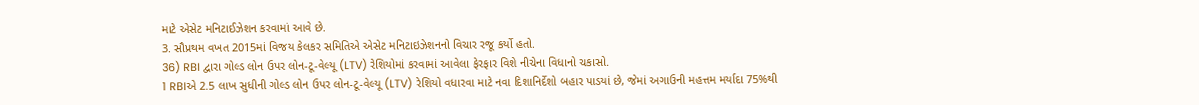માટે એસેટ મનિટાઈઝેશન કરવામાં આવે છે.
3. સૌપ્રથમ વખત 2015માં વિજય કેલકર સમિતિએ એસેટ મનિટાઇઝેશનનો વિચાર રજૂ કર્યો હતો.
36) RBI દ્વારા ગોલ્ડ લોન ઉપર લોન-ટૂ-વેલ્યૂ (LTV) રેશિયોમાં કરવામાં આવેલા ફેરફાર વિશે નીચેના વિધાનો ચકાસો.
1 RBIએ 2.5 લાખ સુધીની ગોલ્ડ લોન ઉપર લોન-ટૂ-વેલ્યૂ (LTV) રેશિયો વધારવા માટે નવા દિશાનિર્દેશો બહાર પાડયાં છે, જેમાં અગાઉની મહત્તમ મર્યાદા 75%થી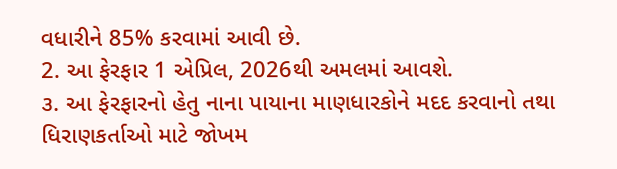વધારીને 85% કરવામાં આવી છે.
2. આ ફેરફાર 1 એપ્રિલ, 2026થી અમલમાં આવશે.
૩. આ ફેરફારનો હેતુ નાના પાયાના માણધારકોને મદદ કરવાનો તથા ધિરાણકર્તાઓ માટે જોખમ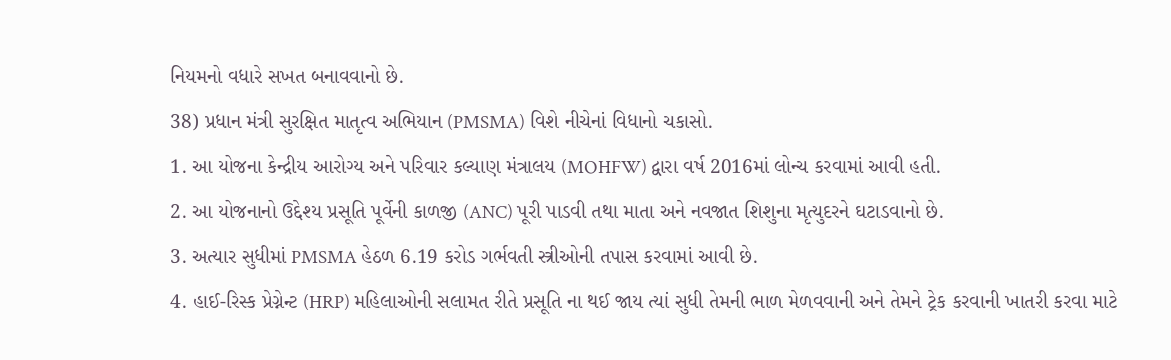નિયમનો વધારે સખત બનાવવાનો છે.
38) પ્રધાન મંત્રી સુરક્ષિત માતૃત્વ અભિયાન (PMSMA) વિશે નીચેનાં વિધાનો ચકાસો.
1. આ યોજના કેન્દ્રીય આરોગ્ય અને પરિવાર કલ્યાણ મંત્રાલય (MOHFW) દ્વારા વર્ષ 2016માં લોન્ચ કરવામાં આવી હતી.
2. આ યોજનાનો ઉદ્દેશ્ય પ્રસૂતિ પૂર્વેની કાળજી (ANC) પૂરી પાડવી તથા માતા અને નવજાત શિશુના મૃત્યુદરને ઘટાડવાનો છે.
3. અત્યાર સુધીમાં PMSMA હેઠળ 6.19 કરોડ ગર્ભવતી સ્ત્રીઓની તપાસ કરવામાં આવી છે.
4. હાઈ-રિસ્ક પ્રેગ્નેન્ટ (HRP) મહિલાઓની સલામત રીતે પ્રસૂતિ ના થઈ જાય ત્યાં સુધી તેમની ભાળ મેળવવાની અને તેમને ટ્રેક કરવાની ખાતરી કરવા માટે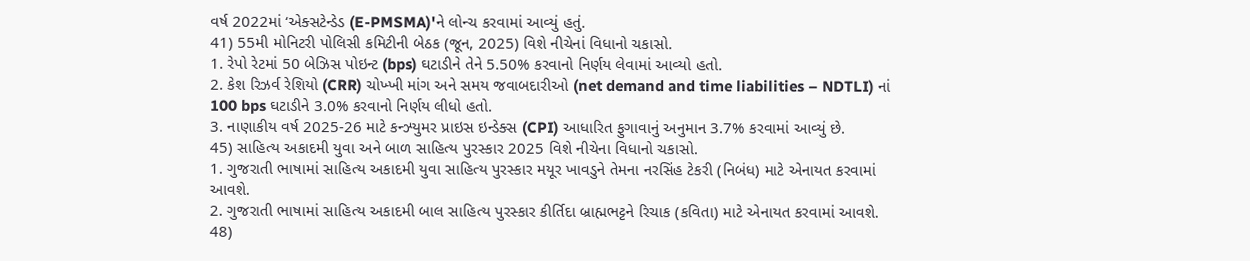વર્ષ 2022માં ‘એક્સટેન્ડેડ (E-PMSMA)'ને લોન્ચ કરવામાં આવ્યું હતું.
41) 55મી મોનિટરી પોલિસી કમિટીની બેઠક (જૂન, 2025) વિશે નીચેનાં વિધાનો ચકાસો.
1. રેપો રેટમાં 50 બેઝિસ પોઇન્ટ (bps) ઘટાડીને તેને 5.50% કરવાનો નિર્ણય લેવામાં આવ્યો હતો.
2. કેશ રિઝર્વ રેશિયો (CRR) ચોખ્ખી માંગ અને સમય જવાબદારીઓ (net demand and time liabilities – NDTLI) નાં 100 bps ઘટાડીને 3.0% કરવાનો નિર્ણય લીધો હતો.
3. નાણાકીય વર્ષ 2025-26 માટે કન્ઝ્યુમર પ્રાઇસ ઇન્ડેક્સ (CPI) આધારિત ફુગાવાનું અનુમાન 3.7% કરવામાં આવ્યું છે.
45) સાહિત્ય અકાદમી યુવા અને બાળ સાહિત્ય પુરસ્કાર 2025 વિશે નીચેના વિધાનો ચકાસો.
1. ગુજરાતી ભાષામાં સાહિત્ય અકાદમી યુવા સાહિત્ય પુરસ્કાર મયૂર ખાવડુને તેમના નરસિંહ ટેકરી (નિબંધ) માટે એનાયત કરવામાં આવશે.
2. ગુજરાતી ભાષામાં સાહિત્ય અકાદમી બાલ સાહિત્ય પુરસ્કાર કીર્તિદા બ્રાહ્મભટ્ટને રિચાક (કવિતા) માટે એનાયત કરવામાં આવશે.
48)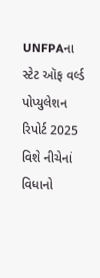UNFPAના સ્ટેટ ઑફ વર્લ્ડ પોપ્યુલેશન રિપોર્ટ 2025 વિશે નીચેનાં વિધાનો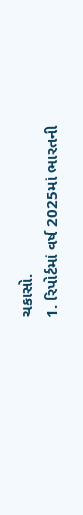ચકાસો.
1. રિપોર્ટમાં વર્ષ 2025માં ભારતની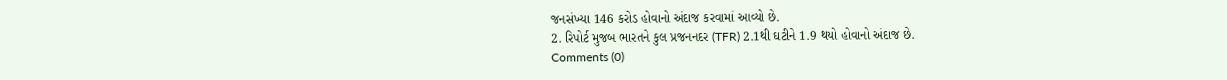જનસંખ્યા 146 કરોડ હોવાનો અંદાજ કરવામાં આવ્યો છે.
2. રિપોર્ટ મુજબ ભારતને કુલ પ્રજનનદર (TFR) 2.1થી ઘટીને 1.9 થયો હોવાનો અંદાજ છે.
Comments (0)